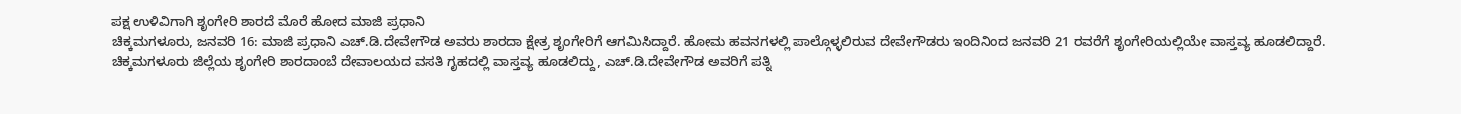ಪಕ್ಷ ಉಳಿವಿಗಾಗಿ ಶೃಂಗೇರಿ ಶಾರದೆ ಮೊರೆ ಹೋದ ಮಾಜಿ ಪ್ರಧಾನಿ
ಚಿಕ್ಕಮಗಳೂರು, ಜನವರಿ 16: ಮಾಜಿ ಪ್ರಧಾನಿ ಎಚ್.ಡಿ.ದೇವೇಗೌಡ ಅವರು ಶಾರದಾ ಕ್ಷೇತ್ರ ಶೃಂಗೇರಿಗೆ ಆಗಮಿಸಿದ್ದಾರೆ. ಹೋಮ ಹವನಗಳಲ್ಲಿ ಪಾಲ್ಗೊಳ್ಳಲಿರುವ ದೇವೇಗೌಡರು ಇಂದಿನಿಂದ ಜನವರಿ 21 ರವರೆಗೆ ಶೃಂಗೇರಿಯಲ್ಲಿಯೇ ವಾಸ್ತವ್ಯ ಹೂಡಲಿದ್ದಾರೆ.
ಚಿಕ್ಕಮಗಳೂರು ಜಿಲ್ಲೆಯ ಶೃಂಗೇರಿ ಶಾರದಾಂಬೆ ದೇವಾಲಯದ ವಸತಿ ಗೃಹದಲ್ಲಿ ವಾಸ್ತವ್ಯ ಹೂಡಲಿದ್ದು, ಎಚ್.ಡಿ.ದೇವೇಗೌಡ ಅವರಿಗೆ ಪತ್ನಿ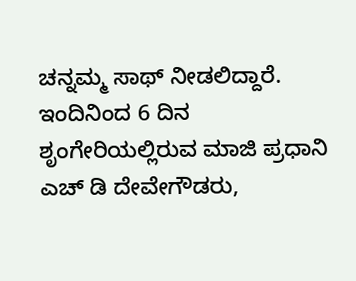ಚನ್ನಮ್ಮ ಸಾಥ್ ನೀಡಲಿದ್ದಾರೆ.
ಇಂದಿನಿಂದ 6 ದಿನ ಶೃಂಗೇರಿಯಲ್ಲಿರುವ ಮಾಜಿ ಪ್ರಧಾನಿ ಎಚ್ ಡಿ ದೇವೇಗೌಡರು,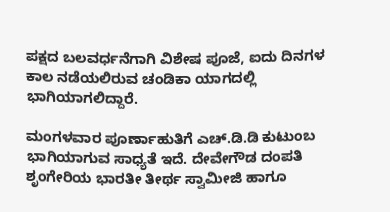ಪಕ್ಷದ ಬಲವರ್ಧನೆಗಾಗಿ ವಿಶೇಷ ಪೂಜೆ, ಐದು ದಿನಗಳ ಕಾಲ ನಡೆಯಲಿರುವ ಚಂಡಿಕಾ ಯಾಗದಲ್ಲಿ ಭಾಗಿಯಾಗಲಿದ್ದಾರೆ.

ಮಂಗಳವಾರ ಪೂರ್ಣಾಹುತಿಗೆ ಎಚ್.ಡಿ.ಡಿ ಕುಟುಂಬ ಭಾಗಿಯಾಗುವ ಸಾಧ್ಯತೆ ಇದೆ. ದೇವೇಗೌಡ ದಂಪತಿ ಶೃಂಗೇರಿಯ ಭಾರತೀ ತೀರ್ಥ ಸ್ವಾಮೀಜಿ ಹಾಗೂ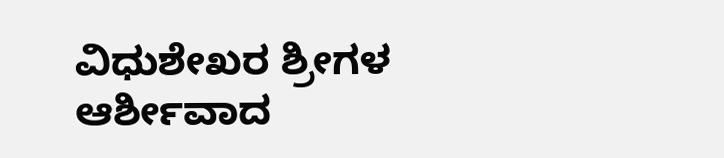ವಿಧುಶೇಖರ ಶ್ರೀಗಳ ಆರ್ಶೀವಾದ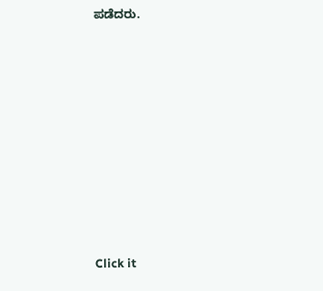ಪಡೆದರು.












Click it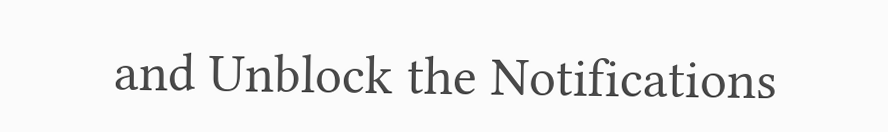and Unblock the Notifications